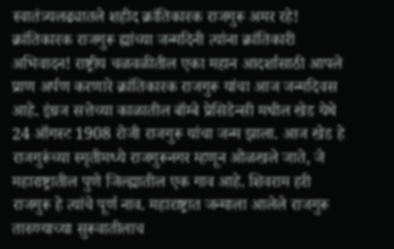स्वातंत्र्यलढ्यातले शहीद क्रांतिकारक राजगुरू अमर रहे! क्रांतिकारक राजगुरू ह्यांच्या जन्मदिनी त्यांना क्रांतिकारी अभिवादन! राष्ट्रीय चळवळीतील एका महान आदर्शासाठी आपले प्राण अर्पण करणारे क्रांतिकारक राजगुरू यांचा आज जन्मदिवस आहे. इंग्रज सत्तेच्या काळातील बॉम्बे प्रेसिडेन्सी मधील खेड येथे 24 ऑगस्ट 1908 रोजी राजगुरू यांचा जन्म झाला. आज खेड हे राजगुरूंच्या स्मृतीमध्ये राजगुरूनगर म्हणून ओळखले जाते, जे महाराष्ट्रातील पुणे जिल्ह्यातील एक गाव आहे. शिवराम हरी राजगुरू हे त्यांचे पूर्ण नाव. महाराष्ट्रात जन्माला आलेले राजगुरू तारुण्याच्या सुरूवातीलाच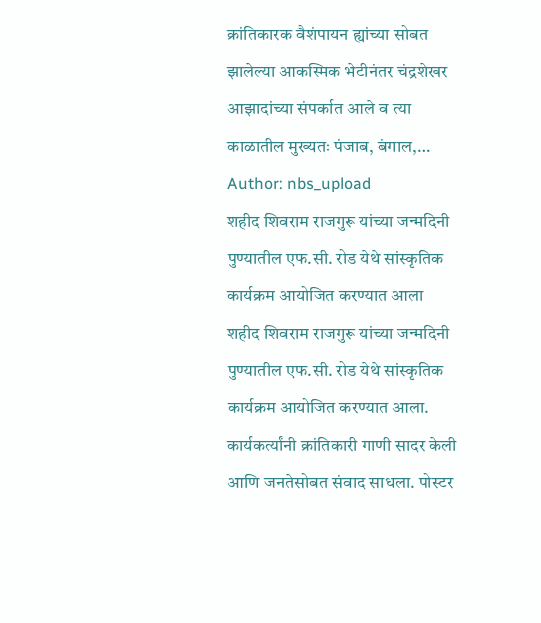क्रांतिकारक वैशंपायन ह्यांच्या सोबत झालेल्या आकस्मिक भेटीनंतर चंद्रशेखर आझादांच्या संपर्कात आले व त्या काळातील मुख्यतः पंजाब, बंगाल,…
Author: nbs_upload
शहीद शिवराम राजगुरू यांच्या जन्मदिनी पुण्यातील एफ.सी. रोड येथे सांस्कृतिक कार्यक्रम आयोजित करण्यात आला
शहीद शिवराम राजगुरू यांच्या जन्मदिनी पुण्यातील एफ.सी. रोड येथे सांस्कृतिक कार्यक्रम आयोजित करण्यात आला. कार्यकर्त्यांनी क्रांतिकारी गाणी सादर केली आणि जनतेसोबत संवाद साधला. पोस्टर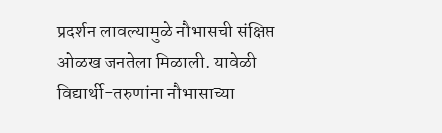प्रदर्शन लावल्यामुळे नौभासची संक्षिप्त ओळख जनतेला मिळाली. यावेळी विद्यार्थी-तरुणांना नौभासाच्या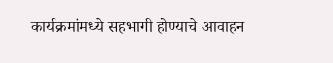कार्यक्रमांमध्ये सहभागी होण्याचे आवाहन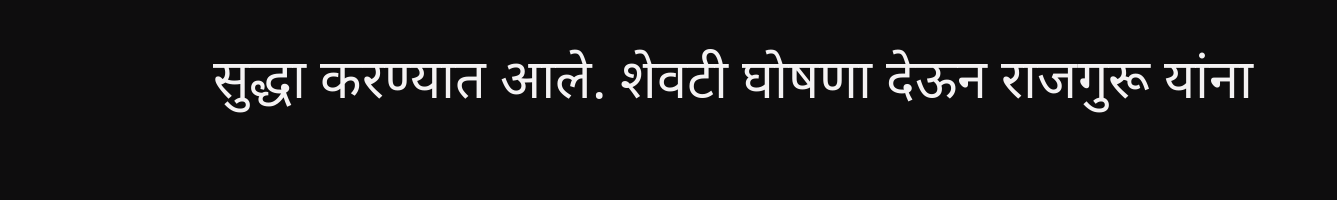सुद्धा करण्यात आले. शेवटी घोषणा देऊन राजगुरू यांना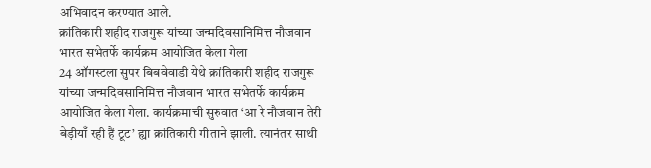अभिवादन करण्यात आले.
क्रांतिकारी शहीद राजगुरू यांच्या जन्मदिवसानिमित्त नौजवान भारत सभेतर्फे कार्यक्रम आयोजित केला गेला
24 ऑगस्टला सुपर बिबवेवाडी येथे क्रांतिकारी शहीद राजगुरू यांच्या जन्मदिवसानिमित्त नौजवान भारत सभेतर्फे कार्यक्रम आयोजित केला गेला. कार्यक्रमाची सुरुवात ‘आ रे नौजवान तेरी बेड़ीयाँ रही हैं टूट’ ह्या क्रांतिकारी गीताने झाली. त्यानंतर साथी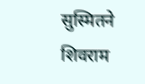सुस्मितने शिवराम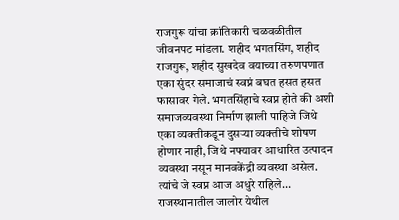राजगुरू यांचा क्रांतिकारी चळवळीतील जीवनपट मांडला. शहीद भगतसिंग, शहीद राजगुरू, शहीद सुखदेव वयाच्या तरुणपणात एका सुंदर समाजाचं स्वप्नं बघत हसत हसत फासावर गेले. भगतसिंहाचे स्वप्न होते की अशी समाजव्यवस्था निर्माण झाली पाहिजे जिथे एका व्यक्तीकडून दुसऱ्या व्यक्तीचे शोषण होणार नाही, जिथे नफ्यावर आधारित उत्पादन व्यवस्था नसून मानवकेंद्री व्यवस्था असेल. त्यांचे जे स्वप्न आज अधुरे राहिले…
राजस्थानातील जालोर येथील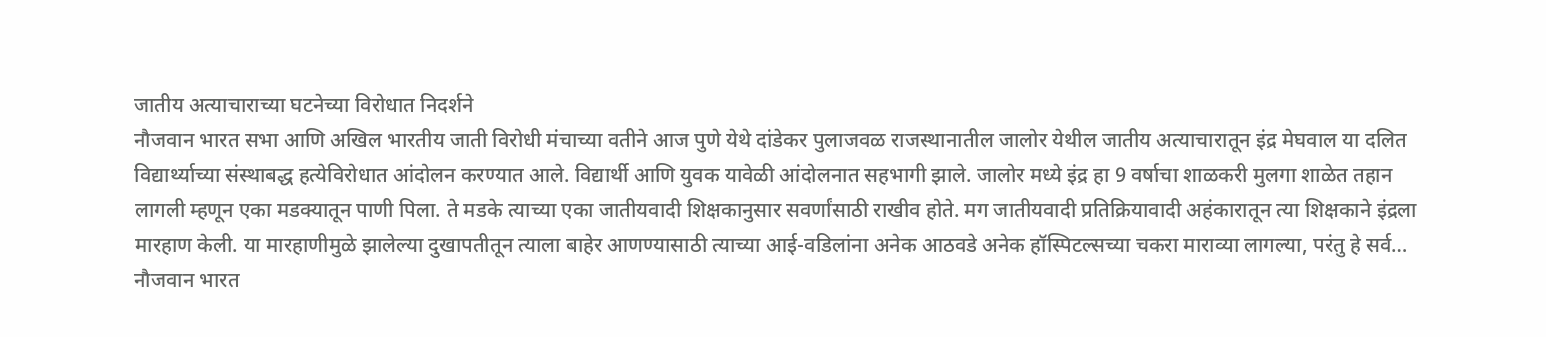जातीय अत्याचाराच्या घटनेच्या विरोधात निदर्शने
नौजवान भारत सभा आणि अखिल भारतीय जाती विरोधी मंचाच्या वतीने आज पुणे येथे दांडेकर पुलाजवळ राजस्थानातील जालोर येथील जातीय अत्याचारातून इंद्र मेघवाल या दलित विद्यार्थ्याच्या संस्थाबद्ध हत्येविरोधात आंदोलन करण्यात आले. विद्यार्थी आणि युवक यावेळी आंदोलनात सहभागी झाले. जालोर मध्ये इंद्र हा 9 वर्षाचा शाळकरी मुलगा शाळेत तहान लागली म्हणून एका मडक्यातून पाणी पिला. ते मडके त्याच्या एका जातीयवादी शिक्षकानुसार सवर्णांसाठी राखीव होते. मग जातीयवादी प्रतिक्रियावादी अहंकारातून त्या शिक्षकाने इंद्रला मारहाण केली. या मारहाणीमुळे झालेल्या दुखापतीतून त्याला बाहेर आणण्यासाठी त्याच्या आई-वडिलांना अनेक आठवडे अनेक हॉस्पिटल्सच्या चकरा माराव्या लागल्या, परंतु हे सर्व…
नौजवान भारत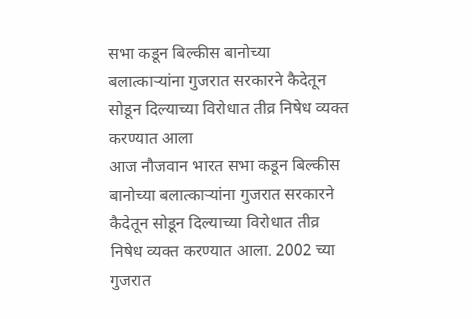सभा कडून बिल्कीस बानोच्या बलात्काऱ्यांना गुजरात सरकारने कैदेतून सोडून दिल्याच्या विरोधात तीव्र निषेध व्यक्त करण्यात आला
आज नौजवान भारत सभा कडून बिल्कीस बानोच्या बलात्काऱ्यांना गुजरात सरकारने कैदेतून सोडून दिल्याच्या विरोधात तीव्र निषेध व्यक्त करण्यात आला. 2002 च्या गुजरात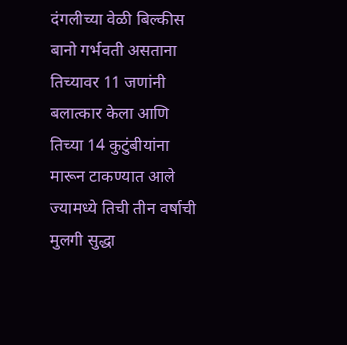दंगलीच्या वेळी बिल्कीस बानो गर्भवती असताना तिच्यावर 11 जणांनी बलात्कार केला आणि तिच्या 14 कुटुंबीयांना मारून टाकण्यात आले ज्यामध्ये तिची तीन वर्षाची मुलगी सुद्धा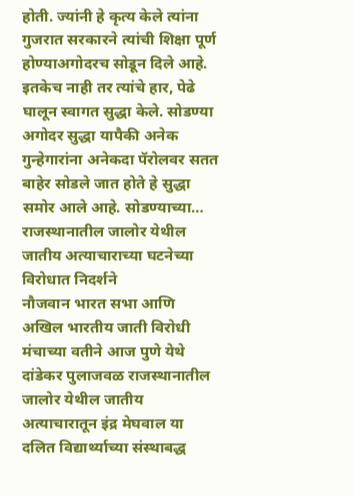होती. ज्यांनी हे कृत्य केले त्यांना गुजरात सरकारने त्यांची शिक्षा पूर्ण होण्याअगोदरच सोडून दिले आहे. इतकेच नाही तर त्यांचे हार, पेढे घालून स्वागत सुद्धा केले. सोडण्या अगोदर सुद्धा यापैकी अनेक गुन्हेगारांना अनेकदा पॅरोलवर सतत बाहेर सोडले जात होते हे सुद्धा समोर आले आहे. सोडण्याच्या…
राजस्थानातील जालोर येथील जातीय अत्याचाराच्या घटनेच्या विरोधात निदर्शने
नौजवान भारत सभा आणि अखिल भारतीय जाती विरोधी मंचाच्या वतीने आज पुणे येथे दांडेकर पुलाजवळ राजस्थानातील जालोर येथील जातीय अत्याचारातून इंद्र मेघवाल या दलित विद्यार्थ्याच्या संस्थाबद्ध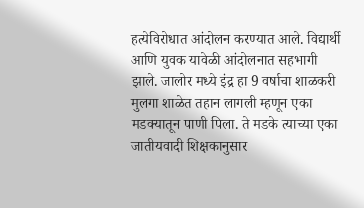हत्येविरोधात आंदोलन करण्यात आले. विद्यार्थी आणि युवक यावेळी आंदोलनात सहभागी झाले. जालोर मध्ये इंद्र हा 9 वर्षाचा शाळकरी मुलगा शाळेत तहान लागली म्हणून एका मडक्यातून पाणी पिला. ते मडके त्याच्या एका जातीयवादी शिक्षकानुसार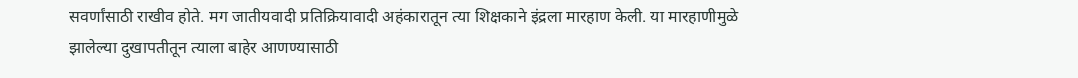सवर्णांसाठी राखीव होते. मग जातीयवादी प्रतिक्रियावादी अहंकारातून त्या शिक्षकाने इंद्रला मारहाण केली. या मारहाणीमुळे झालेल्या दुखापतीतून त्याला बाहेर आणण्यासाठी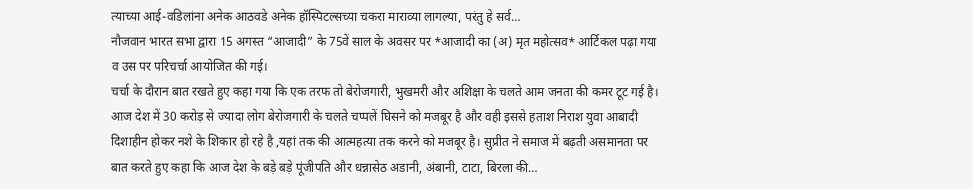त्याच्या आई-वडिलांना अनेक आठवडे अनेक हॉस्पिटल्सच्या चकरा माराव्या लागल्या, परंतु हे सर्व…
नौजवान भारत सभा द्वारा 15 अगस्त “आजादी” के 75वें साल के अवसर पर *आजादी का (अ) मृत महोत्सव* आर्टिकल पढ़ा गया व उस पर परिचर्चा आयोजित की गई।
चर्चा के दौरान बात रखते हुए कहा गया कि एक तरफ तो बेरोजगारी, भुखमरी और अशिक्षा के चलते आम जनता की कमर टूट गई है। आज देश में 30 करोड़ से ज्यादा लोग बेरोजगारी के चलते चप्पलें घिसने को मजबूर है और वही इससे हताश निराश युवा आबादी दिशाहीन होकर नशे के शिकार हो रहे है ,यहां तक की आत्महत्या तक करने को मजबूर है। सुप्रीत ने समाज में बढ़ती असमानता पर बात करते हुए कहा कि आज देश के बड़े बड़े पूंजीपति और धन्नासेठ अडानी, अंबानी, टाटा, बिरला की…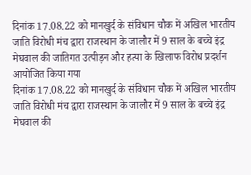दिनांक 17.08.22 को मानखुर्द के संविधान चौक में अखिल भारतीय जाति विरोधी मंच द्वारा राजस्थान के जालौर में 9 साल के बच्चे इंद्र मेघवाल की जातिगत उत्पीड़न और हत्या के खिलाफ विरोध प्रदर्शन आयोजित किया गया
दिनांक 17.08.22 को मानखुर्द के संविधान चौक में अखिल भारतीय जाति विरोधी मंच द्वारा राजस्थान के जालौर में 9 साल के बच्चे इंद्र मेघवाल की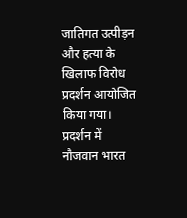जातिगत उत्पीड़न और हत्या के खिलाफ विरोध प्रदर्शन आयोजित किया गया। प्रदर्शन में नौजवान भारत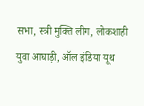सभा, स्त्री मुक्ति लीग, लोकशाही युवा आघाड़ी, ऑल इंडिया यूथ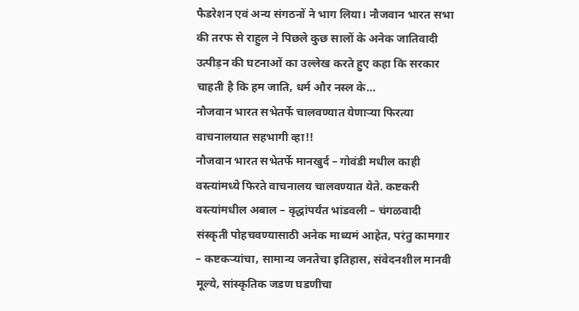फैडरेशन एवं अन्य संगठनों ने भाग लिया। नौजवान भारत सभा की तरफ से राहुल ने पिछले कुछ सालों के अनेक जातिवादी उत्पीड़न की घटनाओं का उल्लेख करते हुए कहा कि सरकार चाहती है कि हम जाति, धर्म और नस्ल के…
नौजवान भारत सभेतर्फे चालवण्यात येणाऱ्या फिरत्या वाचनालयात सहभागी व्हा!!
नौजवान भारत सभेतर्फे मानखुर्द – गोवंडी मधील काही वस्त्यांमध्ये फिरते वाचनालय चालवण्यात येते. कष्टकरी वस्त्यांमधील अबाल – वृद्धांपर्यंत भांडवली – चंगळवादी संस्कृती पोहचवण्यासाठी अनेक माध्यमं आहेत, परंतु कामगार – कष्टकऱ्यांचा, सामान्य जनतेचा इतिहास, संवेदनशील मानवी मूल्ये, सांस्कृतिक जडण घडणीचा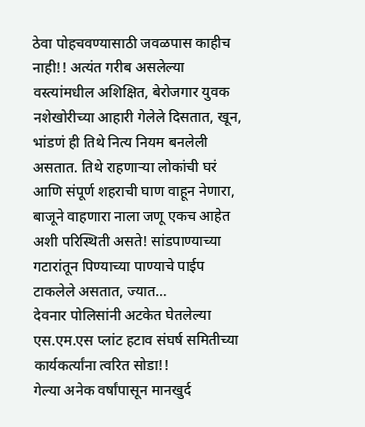ठेवा पोहचवण्यासाठी जवळपास काहीच नाही!! अत्यंत गरीब असलेल्या वस्त्यांमधील अशिक्षित, बेरोजगार युवक नशेखोरीच्या आहारी गेलेले दिसतात, खून, भांडणं ही तिथे नित्य नियम बनलेली असतात. तिथे राहणाऱ्या लोकांची घरं आणि संपूर्ण शहराची घाण वाहून नेणारा, बाजूने वाहणारा नाला जणू एकच आहेत अशी परिस्थिती असते! सांडपाण्याच्या गटारांतून पिण्याच्या पाण्याचे पाईप टाकलेले असतात, ज्यात…
देवनार पोलिसांनी अटकेत घेतलेल्या एस.एम.एस प्लांट हटाव संघर्ष समितीच्या कार्यकर्त्यांना त्वरित सोडा!!
गेल्या अनेक वर्षांपासून मानखुर्द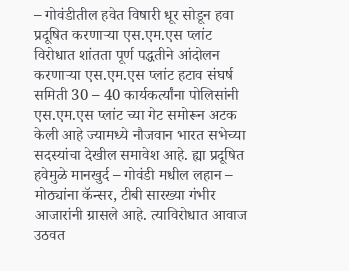– गोवंडीतील हवेत विषारी धूर सोडून हवा प्रदूषित करणाऱ्या एस.एम.एस प्लांट विरोधात शांतता पूर्ण पद्धतीने आंदोलन करणाऱ्या एस.एम.एस प्लांट हटाव संघर्ष समिती 30 – 40 कार्यकर्त्यांना पोलिसांनी एस.एम.एस प्लांट च्या गेट समोरून अटक केली आहे ज्यामध्ये नौजवान भारत सभेच्या सदस्यांचा देखील समावेश आहे. ह्या प्रदूषित हवेमुळे मानखुर्द – गोवंडी मधील लहान – मोठ्यांना कॅन्सर, टीबी सारख्या गंभीर आजारांनी ग्रासले आहे. त्याविरोधात आवाज उठवत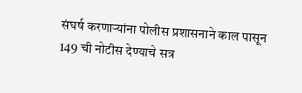संघर्ष करणाऱ्यांना पोलीस प्रशासनाने काल पासून 149 ची नोटीस देण्याचे सत्र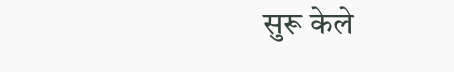सुरू केले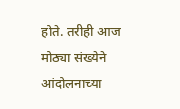होते. तरीही आज मोठ्या संख्येने आंदोलनाच्या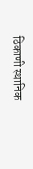ठिकाणी स्थानिक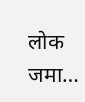लोक जमा…